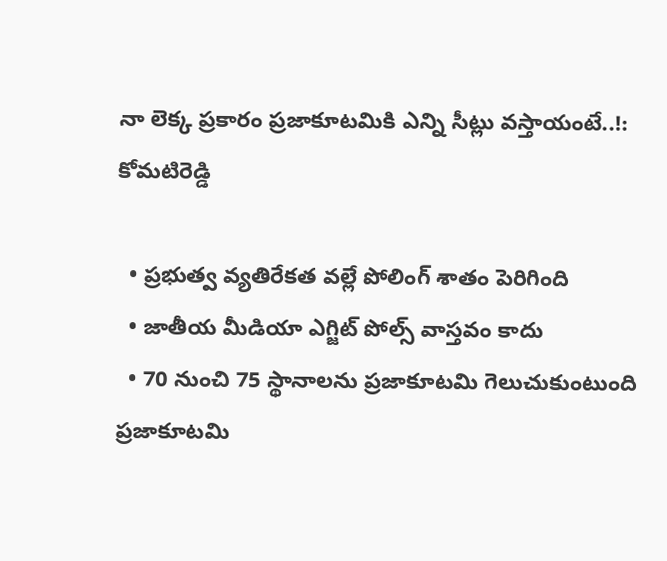నా లెక్క ప్రకారం ప్రజాకూటమికి ఎన్ని సీట్లు వస్తాయంటే..!: కోమటిరెడ్డి

  • ప్రభుత్వ వ్యతిరేకత వల్లే పోలింగ్ శాతం పెరిగింది
  • జాతీయ మీడియా ఎగ్జిట్ పోల్స్ వాస్తవం కాదు
  • 70 నుంచి 75 స్థానాలను ప్రజాకూటమి గెలుచుకుంటుంది
ప్రజాకూటమి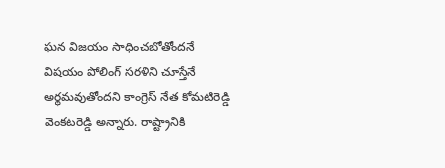ఘన విజయం సాధించబోతోందనే విషయం పోలింగ్ సరళిని చూస్తేనే అర్థమవుతోందని కాంగ్రెస్ నేత కోమటిరెడ్డి వెంకటరెడ్డి అన్నారు. రాష్ట్రానికి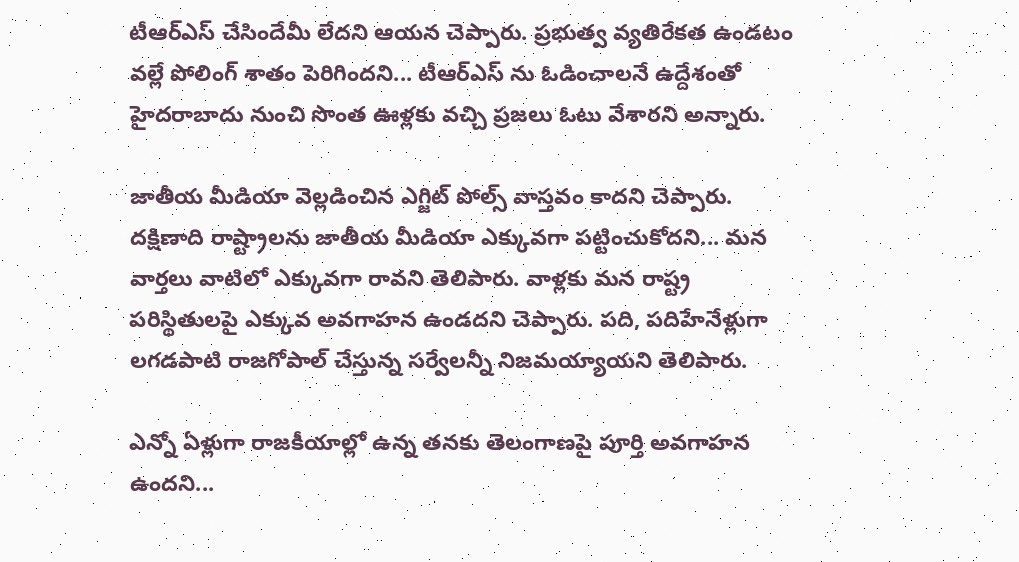టీఆర్ఎస్ చేసిందేమీ లేదని ఆయన చెప్పారు. ప్రభుత్వ వ్యతిరేకత ఉండటం వల్లే పోలింగ్ శాతం పెరిగిందని... టీఆర్ఎస్ ను ఓడించాలనే ఉద్దేశంతో హైదరాబాదు నుంచి సొంత ఊళ్లకు వచ్చి ప్రజలు ఓటు వేశారని అన్నారు.

జాతీయ మీడియా వెల్లడించిన ఎగ్జిట్ పోల్స్ వాస్తవం కాదని చెప్పారు. దక్షిణాది రాష్ట్రాలను జాతీయ మీడియా ఎక్కువగా పట్టించుకోదని... మన వార్తలు వాటిలో ఎక్కువగా రావని తెలిపారు. వాళ్లకు మన రాష్ట్ర పరిస్థితులపై ఎక్కువ అవగాహన ఉండదని చెప్పారు. పది, పదిహేనేళ్లుగా లగడపాటి రాజగోపాల్ చేస్తున్న సర్వేలన్నీ నిజమయ్యాయని తెలిపారు.

ఎన్నో ఏళ్లుగా రాజకీయాల్లో ఉన్న తనకు తెలంగాణపై పూర్తి అవగాహన ఉందని...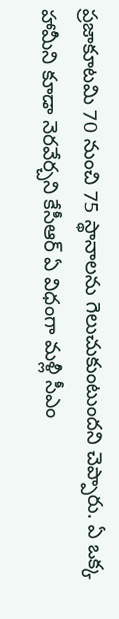ప్రజాకూటమి 70 నుంచి 75 స్థానాలను గెలుచుకుంటుందని చెప్పారు. ఏ ఒక్క హామీని కూడా నెరవేర్చని కేసీఆర్ ఏ విధంగా మళ్లీ సీఎం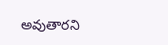అవుతారని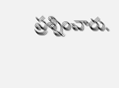ప్రశ్నించారు.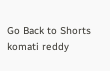Go Back to Shorts
komati reddy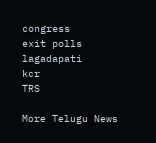congress
exit polls
lagadapati
kcr
TRS

More Telugu News